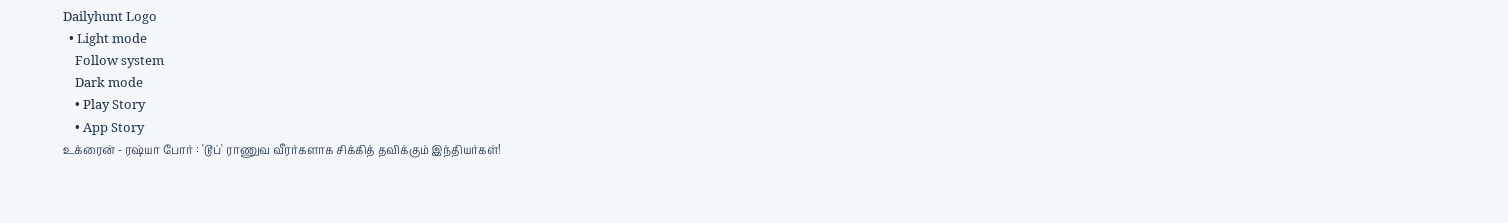Dailyhunt Logo
  • Light mode
    Follow system
    Dark mode
    • Play Story
    • App Story
உக்ரைன் - ரஷ்யா போர் : 'டூப்' ராணுவ வீரர்களாக சிக்கித் தவிக்கும் இந்தியர்கள்!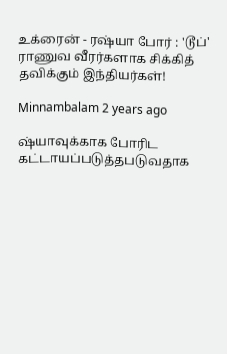உக்ரைன் - ரஷ்யா போர் : 'டூப்' ராணுவ வீரர்களாக சிக்கித் தவிக்கும் இந்தியர்கள்!

Minnambalam 2 years ago

ஷ்யாவுக்காக போரிட கட்டாயப்படுத்தபடுவதாக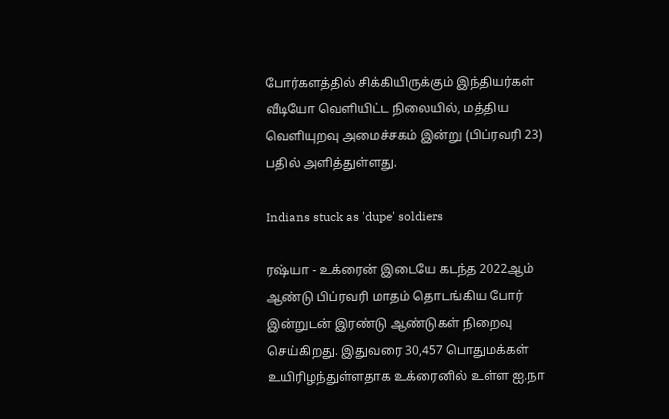போர்களத்தில் சிக்கியிருக்கும் இந்தியர்கள் வீடியோ வெளியிட்ட நிலையில், மத்திய வெளியுறவு அமைச்சகம் இன்று (பிப்ரவரி 23) பதில் அளித்துள்ளது.

Indians stuck as 'dupe' soldiers

ரஷ்யா - உக்ரைன் இடையே கடந்த 2022ஆம் ஆண்டு பிப்ரவரி மாதம் தொடங்கிய போர் இன்றுடன் இரண்டு ஆண்டுகள் நிறைவு செய்கிறது. இதுவரை 30,457 பொதுமக்கள் உயிரிழந்துள்ளதாக உக்ரைனில் உள்ள ஐ.நா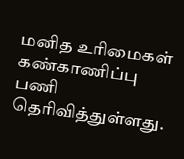மனித உரிமைகள் கண்காணிப்பு பணி தெரிவித்துள்ளது.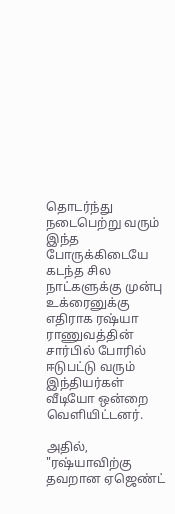தொடர்ந்து நடைபெற்று வரும் இந்த போருக்கிடையே கடந்த சில நாட்களுக்கு முன்பு உக்ரைனுக்கு எதிராக ரஷ்யா ராணுவத்தின் சார்பில் போரில் ஈடுபட்டு வரும் இந்தியர்கள் வீடியோ ஒன்றை வெளியிட்டனர்.

அதில், "ரஷ்யாவிற்கு தவறான ஏஜெண்ட்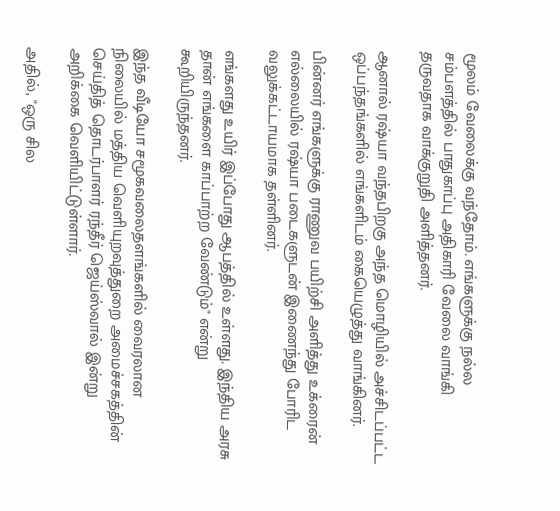மூலம் வேலைக்கு வந்தோம். எங்களுக்கு நல்ல சம்பளத்தில் பாதுகாப்பு அதிகாரி வேலை வாங்கி தருவதாக வாக்குறுதி அளித்தனர்.

ஆனால் ரஷ்யா வந்தபிறகு அந்த மொழியில் அச்சிடப்பட்ட ஒப்பந்தங்களில் எங்களிடம் கையெழுத்து வாங்கினர்.

பின்னர் எங்களுக்கு ராணுவ பயிற்சி அளித்து உக்ரைன் எல்லையில் ரஷ்யா படைகளுடன் இணைந்து போரிட வலுக்கட்டாயமாக தள்ளினர்.

எங்களது உயிர் இப்போது ஆபத்தில் உள்ளது. இந்திய அரசு தான் எங்களை காப்பாற்ற வேண்டும்" என்று கூறியிருந்தனர்.

இந்த வீடியோ சமூகவலைதளங்களில் வைரலான நிலையில் மத்திய வெளியுறவுத்துறை அமைச்சகத்தின் செய்தித் தொடர்பாளர் ரந்தீர் ஜெய்ஸ்வால் இன்று அறிக்கை வெளியிட்டுள்ளார்.

அதில், "ஒரு சில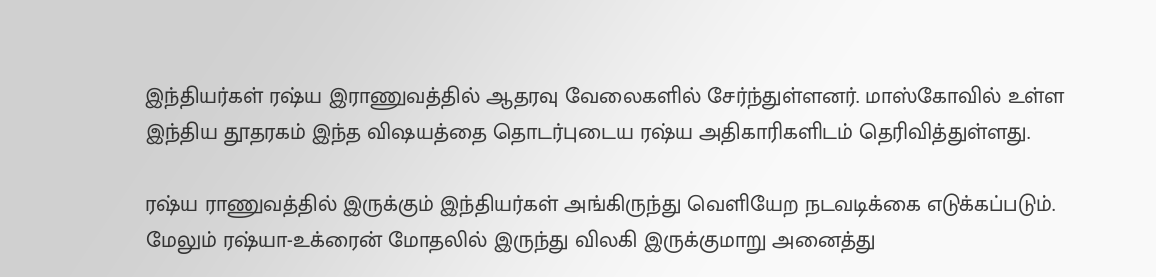இந்தியர்கள் ரஷ்ய இராணுவத்தில் ஆதரவு வேலைகளில் சேர்ந்துள்ளனர். மாஸ்கோவில் உள்ள இந்திய தூதரகம் இந்த விஷயத்தை தொடர்புடைய ரஷ்ய அதிகாரிகளிடம் தெரிவித்துள்ளது.

ரஷ்ய ராணுவத்தில் இருக்கும் இந்தியர்கள் அங்கிருந்து வெளியேற நடவடிக்கை எடுக்கப்படும். மேலும் ரஷ்யா-உக்ரைன் மோதலில் இருந்து விலகி இருக்குமாறு அனைத்து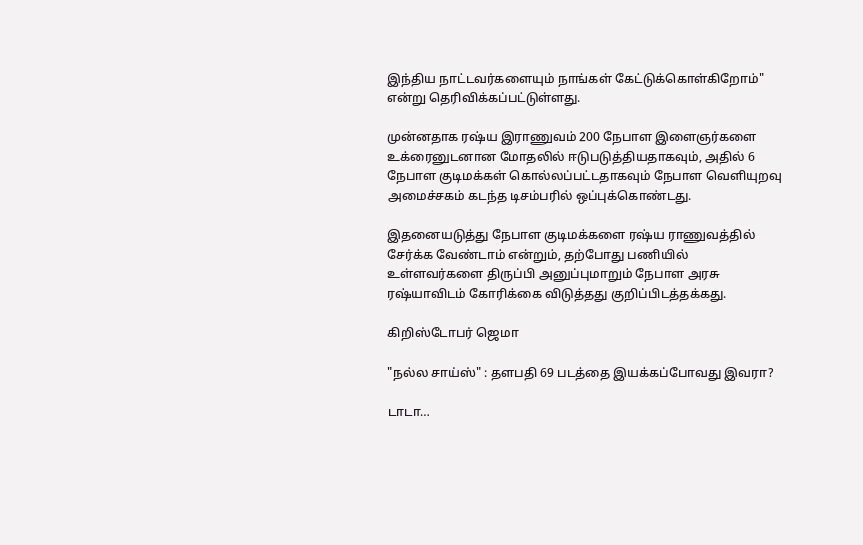இந்திய நாட்டவர்களையும் நாங்கள் கேட்டுக்கொள்கிறோம்" என்று தெரிவிக்கப்பட்டுள்ளது.

முன்னதாக ரஷ்ய இராணுவம் 200 நேபாள இளைஞர்களை உக்ரைனுடனான மோதலில் ஈடுபடுத்தியதாகவும், அதில் 6 நேபாள குடிமக்கள் கொல்லப்பட்டதாகவும் நேபாள வெளியுறவு அமைச்சகம் கடந்த டிசம்பரில் ஒப்புக்கொண்டது.

இதனையடுத்து நேபாள குடிமக்களை ரஷ்ய ராணுவத்தில் சேர்க்க வேண்டாம் என்றும், தற்போது பணியில் உள்ளவர்களை திருப்பி அனுப்புமாறும் நேபாள அரசு ரஷ்யாவிடம் கோரிக்கை விடுத்தது குறிப்பிடத்தக்கது.

கிறிஸ்டோபர் ஜெமா

"நல்ல சாய்ஸ்" : தளபதி 69 படத்தை இயக்கப்போவது இவரா?

டாடா…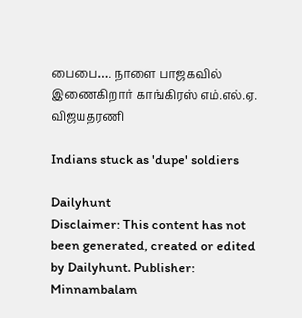பைபை…. நாளை பாஜகவில் இணைகிறார் காங்கிரஸ் எம்.எல்.ஏ. விஜயதரணி

Indians stuck as 'dupe' soldiers

Dailyhunt
Disclaimer: This content has not been generated, created or edited by Dailyhunt. Publisher: Minnambalam